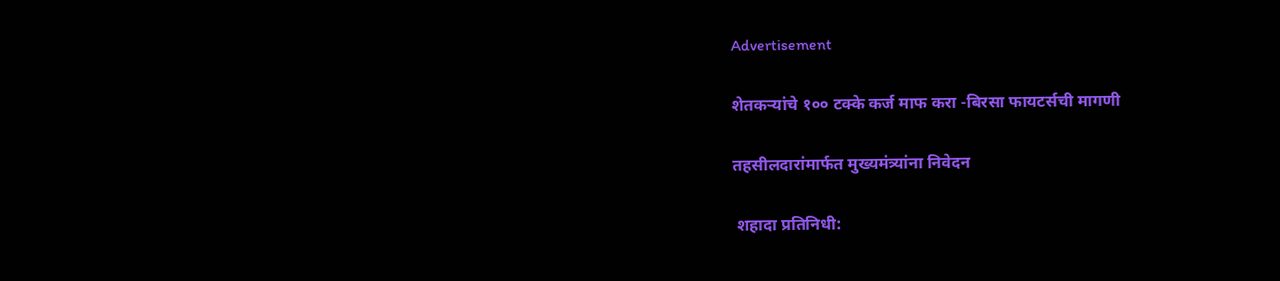Advertisement

शेतकऱ्यांचे १०० टक्के कर्ज माफ करा -बिरसा फायटर्सची मागणी

तहसीलदारांमार्फत मुख्यमंत्र्यांना निवेदन

 शहादा प्रतिनिधी: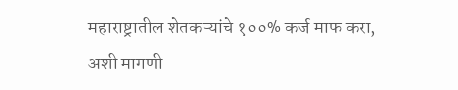महाराष्ट्रातील शेतकऱ्यांचे १००% कर्ज माफ करा, अशी मागणी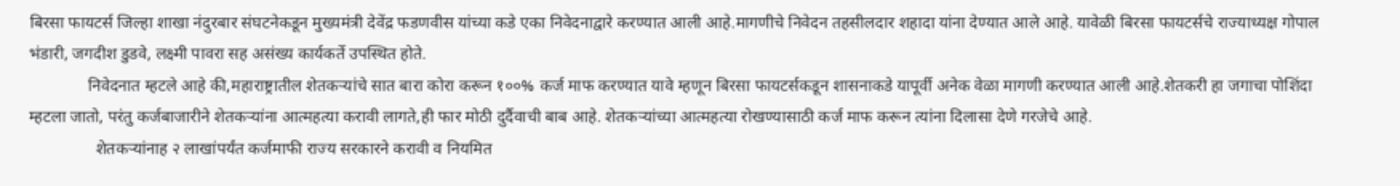बिरसा फायटर्स जिल्हा शाखा नंदुरबार संघटनेकडून मुख्यमंत्री देवेंद्र फडणवीस यांच्या कडे एका निवेदनाद्वारे करण्यात आली आहे.मागणीचे निवेदन तहसीलदार शहादा यांना देण्यात आले आहे. यावेळी बिरसा फायटर्सचे राज्याध्यक्ष गोपाल भंडारी, जगदीश डुडवे, लक्ष्मी पावरा सह असंख्य कार्यकर्ते उपस्थित होते.
              निवेदनात म्हटले आहे की,महाराष्ट्रातील शेतकऱ्यांचे सात बारा कोरा करून १००% कर्ज माफ करण्यात यावे म्हणून बिरसा फायटर्सकडून शासनाकडे यापूर्वी अनेक वेळा मागणी करण्यात आली आहे.शेतकरी हा जगाचा पोशिंदा म्हटला जातो, परंतु कर्जबाजारीने शेतकऱ्यांना आत्महत्या करावी लागते,ही फार मोठी दुर्दैवाची बाब आहे. शेतकऱ्यांच्या आत्महत्या रोखण्यासाठी कर्ज माफ करून त्यांना दिलासा देणे गरजेचे आहे.
                शेतकऱ्यांनाह २ लाखांपर्यंत कर्जमाफी राज्य सरकारने करावी व‌ नियमित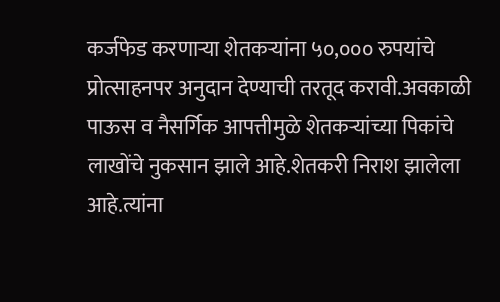कर्जफेड करणाऱ्या शेतकऱ्यांना ५०,००० रुपयांचे प्रोत्साहनपर अनुदान देण्याची तरतूद करावी.अवकाळी पाऊस व नैसर्गिक आपत्तीमुळे शेतकऱ्यांच्या पिकांचे लाखोंचे नुकसान झाले आहे.शेतकरी निराश झालेला आहे.त्यांना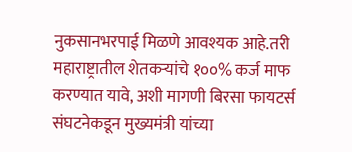नुकसानभरपाई मिळणे आवश्यक आहे.तरी महाराष्ट्रातील शेतकऱ्यांचे १००% कर्ज माफ करण्यात यावे, अशी मागणी बिरसा फायटर्स संघटनेकडून मुख्यमंत्री यांच्या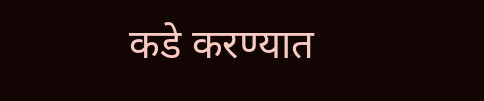कडे करण्यात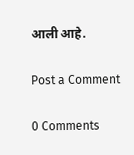आली आहे.

Post a Comment

0 Comments